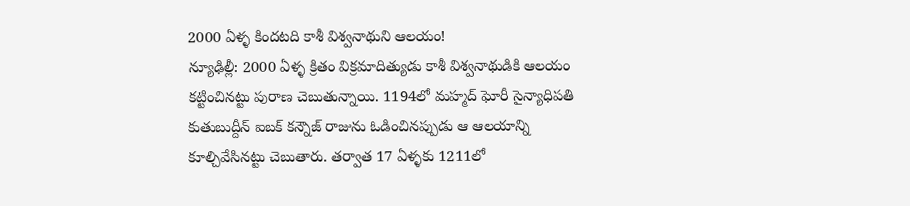2000 ఏళ్ళ కిందటది కాశీ విశ్వనాథుని ఆలయం!
న్యూఢిల్లీ: 2000 ఏళ్ళ క్రితం విక్రమాదిత్యుడు కాశీ విశ్వనాథుడికి ఆలయం కట్టించినట్టు పురాణ చెబుతున్నాయి. 1194లో మహ్మద్ ఘోరీ సైన్యాధిపతి కుతుబుద్దీన్ ఐబక్ కన్నౌజ్ రాజును ఓడించినప్పుడు ఆ ఆలయాన్ని కూల్చివేసినట్టు చెబుతారు. తర్వాత 17 ఏళ్ళకు 1211లో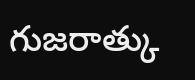గుజరాత్కు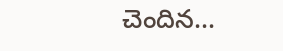చెందిన...